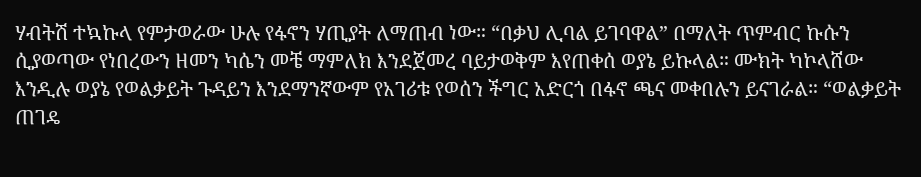ሃብትሽ ተኳኩላ የምታወራው ሁሉ የፋኖን ሃጢያት ለማጠብ ነው። “በቃህ ሊባል ይገባዋል” በማለት ጥምብር ኩሱን ሲያወጣው የነበረውን ዘመን ካሴን መቼ ማምለክ እንደጀመረ ባይታወቅም እየጠቀሰ ወያኔ ይኩላል። ሙክት ካኮላሸው እንዲሉ ወያኔ የወልቃይት ጉዳይን እንደማንኛውም የአገሪቱ የወሰን ችግር አድርጎ በፋኖ ጫና መቀበሉን ይናገራል። “ወልቃይት ጠገዴ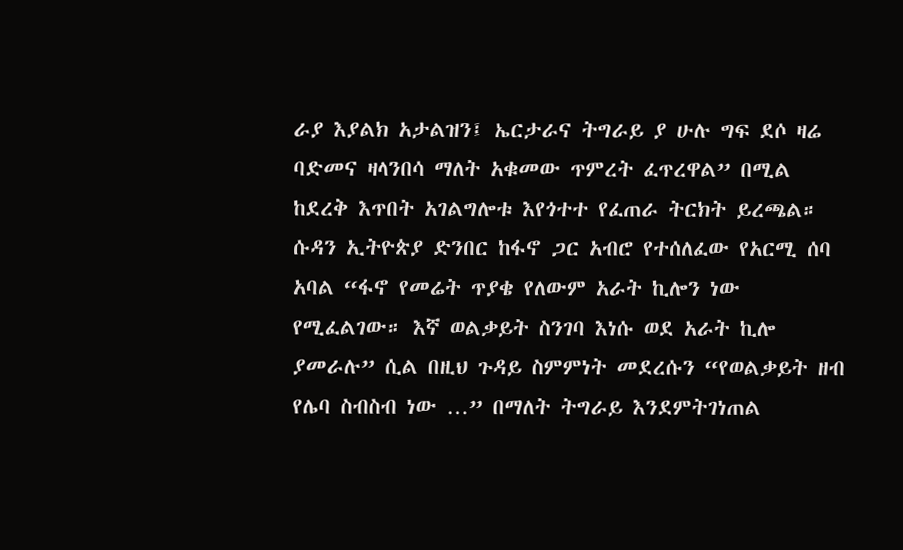ራያ እያልክ አታልዝን፤ ኤርታራና ትግራይ ያ ሁሉ ግፍ ደሶ ዛሬ ባድመና ዛላንበሳ ማለት አቁመው ጥምረት ፈጥረዋል” በሚል ከደረቅ እጥበት አገልግሎቱ እየጎተተ የፈጠራ ትርክት ይረጫል። ሱዳን ኢትዮጵያ ድንበር ከፋኖ ጋር አብሮ የተሰለፈው የአርሚ ሰባ አባል “ፋኖ የመሬት ጥያቄ የለውም አራት ኪሎን ነው የሚፈልገው። እኛ ወልቃይት ስንገባ እነሱ ወደ አራት ኪሎ ያመራሉ” ሲል በዚህ ጉዳይ ስምምነት መደረሱን “የወልቃይት ዘብ የሌባ ስብስብ ነው …” በማለት ትግራይ እንደምትገነጠል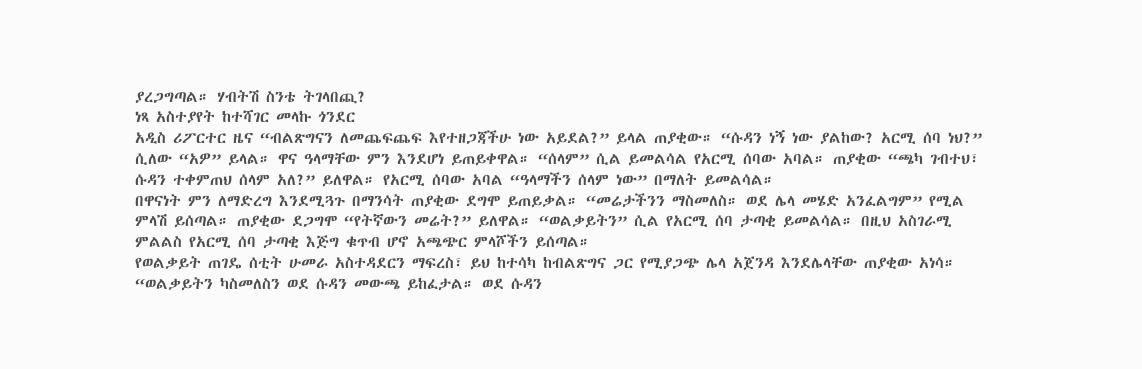ያረጋግጣል። ሃብትሽ ስንቴ ትገላበጪ?
ነጻ አስተያየት ከተሻገር መላኩ ጎንደር
አዲስ ሪፖርተር ዜና “ብልጽግናን ለመጨፍጨፍ እየተዘጋጃችሁ ነው አይደል?” ይላል ጠያቂው። “ሱዳን ነኝ ነው ያልከው? አርሚ ሰባ ነህ?” ሲለው “አዎ” ይላል። ዋና ዓላማቸው ምን እንደሆነ ይጠይቀዋል። “ሰላም” ሲል ይመልሳል የአርሚ ሰባው አባል። ጠያቂው “ጫካ ገብተህ፣ ሱዳን ተቀምጠህ ሰላም አለ?” ይለዋል። የአርሚ ሰባው አባል “ዓላማችን ሰላም ነው” በማለት ይመልሳል።
በዋናነት ምን ለማድረግ እንደሚጓጉ በማንሳት ጠያቂው ደግሞ ይጠይቃል። “መሬታችንን ማስመለስ። ወደ ሌላ መሄድ አንፈልግም” የሚል ምላሽ ይሰጣል። ጠያቂው ደጋግሞ “የትኛውን መሬት?” ይለዋል። “ወልቃይትን” ሲል የአርሚ ሰባ ታጣቂ ይመልሳል። በዚህ አስገራሚ ምልልስ የአርሚ ሰባ ታጣቂ እጅግ ቁጥብ ሆኖ አጫጭር ምላሾችን ይሰጣል።
የወልቃይት ጠገዴ ሰቲት ሁመራ አስተዳደርን ማፍረስ፣ ይህ ከተሳካ ከብልጽግና ጋር የሚያጋጭ ሌላ አጀንዳ እንደሌላቸው ጠያቂው አነሳ። “ወልቃይትን ካስመለስን ወደ ሱዳን መውጫ ይከፈታል። ወደ ሱዳን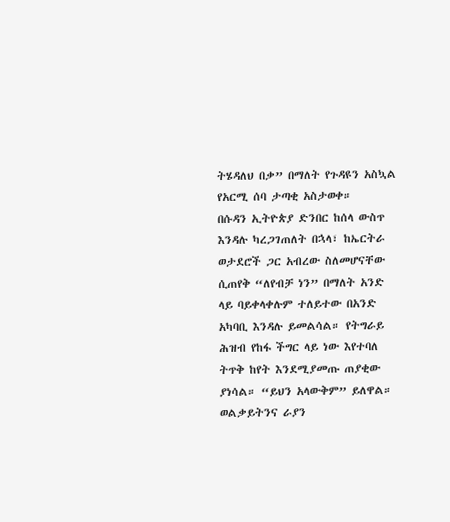ትሄዳለህ በቃ” በማለት የጉዳዩን አስኳል የአርሚ ሰባ ታጣቂ አስታወቀ።
በሱዳን ኢትዮጵያ ድንበር ከሰላ ውስጥ እንዳሉ ካረጋገጠለት በኋላ፣ ከኤርትራ ወታደሮች ጋር አብረው ስለመሆናቸው ሲጠየቅ “ለየብቻ ነን” በማለት አንድ ላይ ባይቀላቀሉም ተለይተው በአንድ አካባቢ እንዳሉ ይመልሳል። የትግራይ ሕዝብ የከፋ ችግር ላይ ነው እየተባለ ትጥቅ ከየት እንደሚያመጡ ጠያቂው ያነሳል። “ይህን አላውቅም” ይለዋል።
ወልቃይትንና ራያን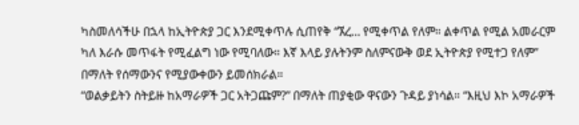ካስመለሳችሁ በኋላ ከኢትዮጵያ ጋር እንደሚቀጥሉ ሲጠየቅ “ኧረ… የሚቀጥል የለም። ልቀጥል የሚል አመራርም ካለ እራሱ መጥፋት የሚፈልግ ነው የሚባለው። እኛ እላይ ያሉትንም ስለምናውቅ ወደ ኢትዮጵያ የሚተጋ የለም” በማለት የሰማውንና የሚያውቀውን ይመሰክራል።
“ወልቃይትን ስትይዙ ከአማራዎች ጋር አትጋጩም?” በማለት ጠያቂው ዋናውን ጉዳይ ያነሳል። “እዚህ እኮ አማራዎች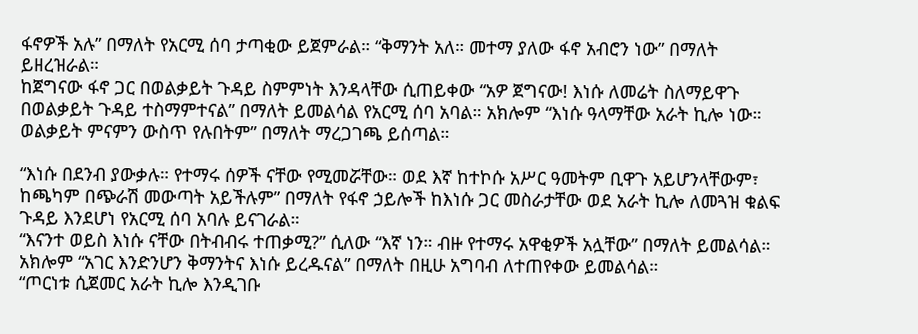ፋኖዎች አሉ” በማለት የአርሚ ሰባ ታጣቂው ይጀምራል። “ቅማንት አለ። መተማ ያለው ፋኖ አብሮን ነው” በማለት ይዘረዝራል።
ከጀግናው ፋኖ ጋር በወልቃይት ጉዳይ ስምምነት እንዳላቸው ሲጠይቀው “አዎ ጀግናው! እነሱ ለመሬት ስለማይዋጉ በወልቃይት ጉዳይ ተስማምተናል” በማለት ይመልሳል የአርሚ ሰባ አባል። አክሎም “እነሱ ዓላማቸው አራት ኪሎ ነው። ወልቃይት ምናምን ውስጥ የሉበትም” በማለት ማረጋገጫ ይሰጣል።

“እነሱ በደንብ ያውቃሉ። የተማሩ ሰዎች ናቸው የሚመሯቸው። ወደ እኛ ከተኮሱ አሥር ዓመትም ቢዋጉ አይሆንላቸውም፣ ከጫካም በጭራሽ መውጣት አይችሉም” በማለት የፋኖ ኃይሎች ከእነሱ ጋር መስራታቸው ወደ አራት ኪሎ ለመጓዝ ቁልፍ ጉዳይ እንደሆነ የአርሚ ሰባ አባሉ ይናገራል።
“እናንተ ወይስ እነሱ ናቸው በትብብሩ ተጠቃሚ?” ሲለው “እኛ ነን። ብዙ የተማሩ አዋቂዎች አሏቸው” በማለት ይመልሳል። አክሎም “አገር እንድንሆን ቅማንትና እነሱ ይረዱናል” በማለት በዚሁ አግባብ ለተጠየቀው ይመልሳል።
“ጦርነቱ ሲጀመር አራት ኪሎ እንዲገቡ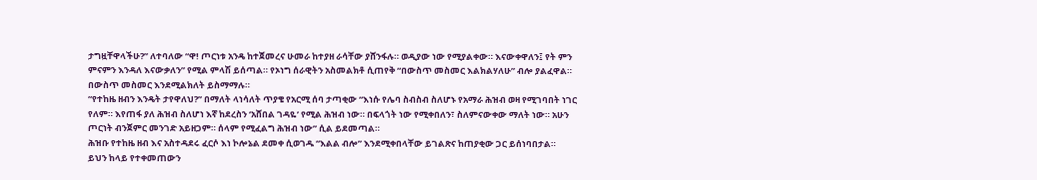ታግዟቸዋላችሁ?” ለተባለው “ዋ! ጦርነቱ አንዴ ከተጀመረና ሁመራ ከተያዘ ራሳቸው ያሸንፋሉ። ወዲያው ነው የሚያልቀው። እናውቀዋለን፤ የት ምን ምናምን እንዳለ እናውቃለን” የሚል ምላሽ ይሰጣል። የኦነግ ሰራዊትን አስመልክቶ ሲጠየቅ “በውስጥ መስመር እልክልሃለሁ” ብሎ ያልፈዋል። በውስጥ መስመር እንደሚልክለት ይስማማሉ።
“የተከዜ ዘብን እንዴት ታየዋለህ?” በማለት ላነሳለት ጥያቄ የአርሚ ሰባ ታጣቂው “እነሱ የሌባ ስብስብ ስለሆኑ የአማራ ሕዝብ ወዛ የሚገባበት ነገር የለም። እየጠፋ ያለ ሕዝብ ስለሆነ እኛ ከደረስን ‘አሸበል ገዳዬ’ የሚል ሕዝብ ነው። በፍላጎት ነው የሚቀበለን፣ ስለምናውቀው ማለት ነው። አሁን ጦርነት ብንጀምር መንገድ አይዘጋም። ሰላም የሚፈልግ ሕዝብ ነው” ሲል ይደመጣል።
ሕዝቡ የተከዜ ዘብ እና አስተዳደሩ ፈርሶ እነ ኮሎኔል ደመቀ ሲወገዱ “እልል ብሎ” እንደሚቀበላቸው ይገልጽና ከጠያቂው ጋር ይሰነባበታል።
ይህን ከላይ የተቀመጠውን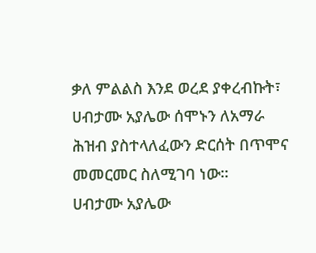ቃለ ምልልስ እንደ ወረደ ያቀረብኩት፣ ሀብታሙ አያሌው ሰሞኑን ለአማራ ሕዝብ ያስተላለፈውን ድርሰት በጥሞና መመርመር ስለሚገባ ነው።
ሀብታሙ አያሌው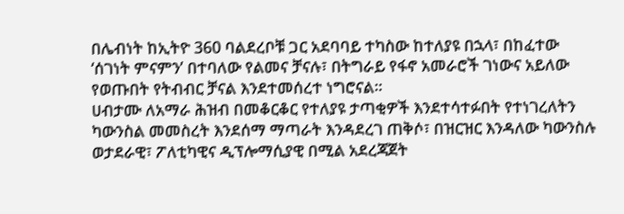በሌብነት ከኢትዮ 360 ባልደረቦቹ ጋር አደባባይ ተካስው ከተለያዩ በኋላ፣ በከፈተው ‘ሰገነት ምናምን’ በተባለው የልመና ቻናሉ፣ በትግራይ የፋኖ አመራሮች ገነውና አይለው የወጡበት የትብብር ቻናል እንደተመሰረተ ነግሮናል።
ሀብታሙ ለአማራ ሕዝብ በመቆርቆር የተለያዩ ታጣቂዎች እንደተሳተፉበት የተነገረለትን ካውንስል መመስረት እንደሰማ ማጣራት እንዳደረገ ጠቅሶ፣ በዝርዝር እንዳለው ካውንስሉ ወታደራዊ፣ ፖለቲካዊና ዲፕሎማሲያዊ በሚል አደረጃጀት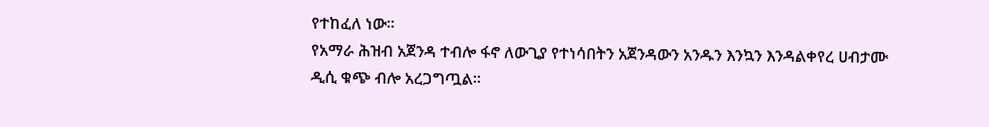የተከፈለ ነው።
የአማራ ሕዝብ አጀንዳ ተብሎ ፋኖ ለውጊያ የተነሳበትን አጀንዳውን አንዱን እንኳን እንዳልቀየረ ሀብታሙ ዲሲ ቁጭ ብሎ አረጋግጧል።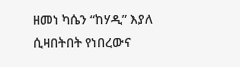ዘመነ ካሴን “ከሃዲ” እያለ ሲዛበትበት የነበረውና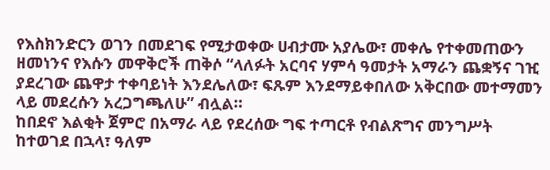የእስክንድርን ወገን በመደገፍ የሚታወቀው ሀብታሙ አያሌው፣ መቀሌ የተቀመጠውን ዘመነንና የእሱን መዋቅሮች ጠቅሶ “ላለፉት አርባና ሃምሳ ዓመታት አማራን ጨቋኝና ገዢ ያደረገው ጨዋታ ተቀባይነት እንደሌለው፣ ፍጹም እንደማይቀበለው አቅርበው መተማመን ላይ መደረሱን አረጋግጫለሁ” ብሏል።
ከበደኖ እልቂት ጀምሮ በአማራ ላይ የደረሰው ግፍ ተጣርቶ የብልጽግና መንግሥት ከተወገደ በኋላ፣ ዓለም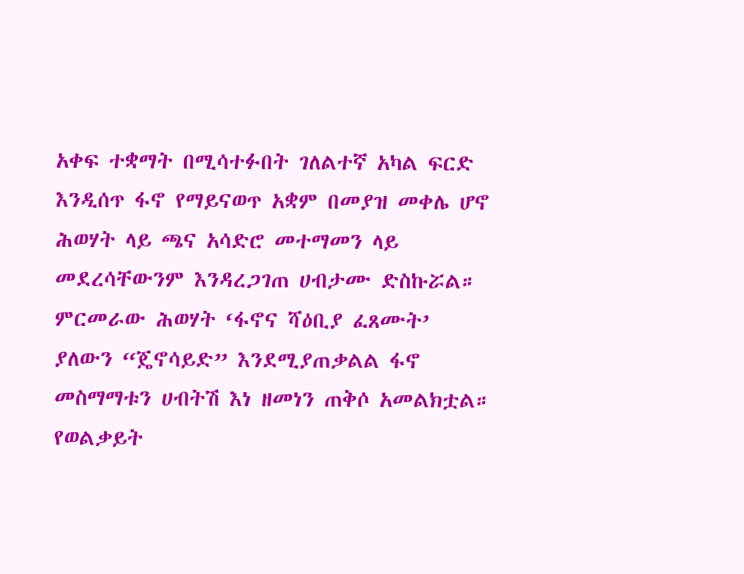አቀፍ ተቋማት በሚሳተፉበት ገለልተኛ አካል ፍርድ እንዲሰጥ ፋኖ የማይናወጥ አቋም በመያዝ መቀሌ ሆኖ ሕወሃት ላይ ጫና አሳድሮ መተማመን ላይ መደረሳቸውንም እንዳረጋገጠ ሀብታሙ ድስኩሯል። ምርመራው ሕወሃት ‘ፋኖና ሻዕቢያ ፈጸሙት’ ያለውን “ጄኖሳይድ” እንደሚያጠቃልል ፋኖ መስማማቱን ሀብትሽ እነ ዘመነን ጠቅሶ አመልክቷል።
የወልቃይት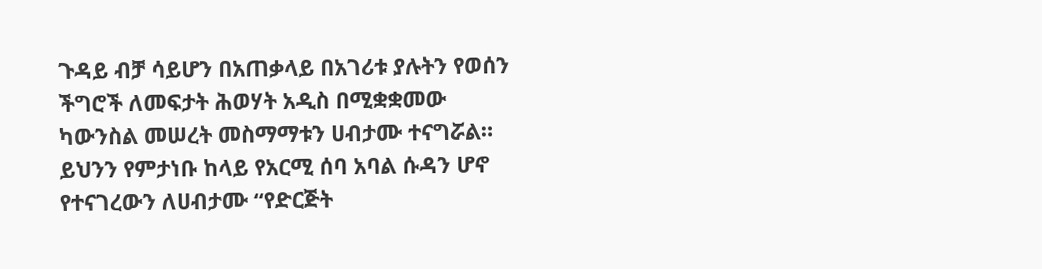ጉዳይ ብቻ ሳይሆን በአጠቃላይ በአገሪቱ ያሉትን የወሰን ችግሮች ለመፍታት ሕወሃት አዲስ በሚቋቋመው ካውንስል መሠረት መስማማቱን ሀብታሙ ተናግሯል። ይህንን የምታነቡ ከላይ የአርሚ ሰባ አባል ሱዳን ሆኖ የተናገረውን ለሀብታሙ “የድርጅት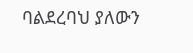ባልደረባህ ያለውን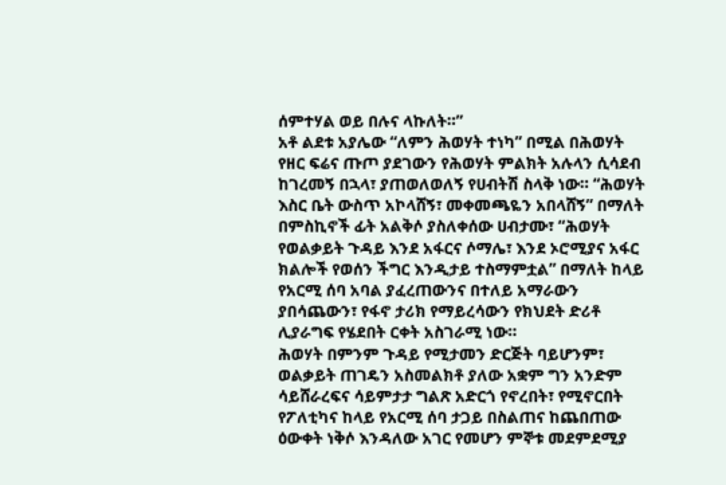ሰምተሃል ወይ በሉና ላኩለት።”
አቶ ልደቱ አያሌው “ለምን ሕወሃት ተነካ” በሚል በሕወሃት የዘር ፍሬና ጡጦ ያደገውን የሕወሃት ምልክት አሉላን ሲሳደብ ከገረመኝ በኋላ፣ ያጠወለወለኝ የሀብትሽ ስላቅ ነው። “ሕወሃት እስር ቤት ውስጥ አኮላሸኝ፣ መቀመጫዬን አበላሸኝ” በማለት በምስኪኖች ፊት አልቅሶ ያስለቀሰው ሀብታሙ፣ “ሕወሃት የወልቃይት ጉዳይ እንደ አፋርና ሶማሌ፣ እንደ ኦሮሚያና አፋር ክልሎች የወሰን ችግር እንዲታይ ተስማምቷል” በማለት ከላይ የአርሚ ሰባ አባል ያፈረጠውንና በተለይ አማራውን ያበሳጨውን፣ የፋኖ ታሪክ የማይረሳውን የክህደት ድሪቶ ሊያራግፍ የሄደበት ርቀት አስገራሚ ነው።
ሕወሃት በምንም ጉዳይ የሚታመን ድርጅት ባይሆንም፣ ወልቃይት ጠገዴን አስመልክቶ ያለው አቋም ግን አንድም ሳይሸራረፍና ሳይምታታ ግልጽ አድርጎ የኖረበት፣ የሚኖርበት የፖለቲካና ከላይ የአርሚ ሰባ ታጋይ በስልጠና ከጨበጠው ዕውቀት ነቅሶ እንዳለው አገር የመሆን ምኞቱ መደምደሚያ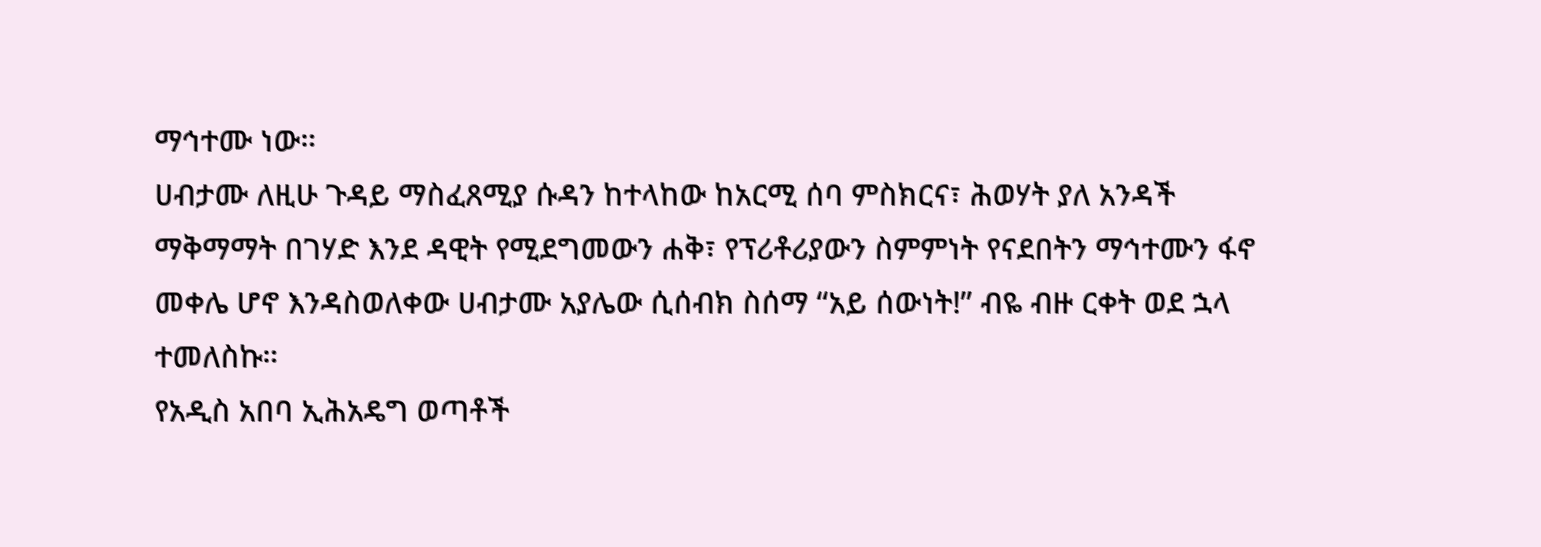ማኅተሙ ነው።
ሀብታሙ ለዚሁ ጉዳይ ማስፈጸሚያ ሱዳን ከተላከው ከአርሚ ሰባ ምስክርና፣ ሕወሃት ያለ አንዳች ማቅማማት በገሃድ እንደ ዳዊት የሚደግመውን ሐቅ፣ የፕሪቶሪያውን ስምምነት የናደበትን ማኅተሙን ፋኖ መቀሌ ሆኖ እንዳስወለቀው ሀብታሙ አያሌው ሲሰብክ ስሰማ “አይ ሰውነት!” ብዬ ብዙ ርቀት ወደ ኋላ ተመለስኩ።
የአዲስ አበባ ኢሕአዴግ ወጣቶች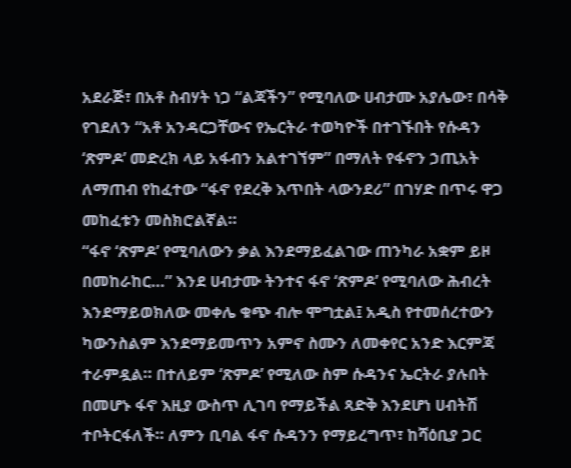አደራጅ፣ በአቶ ስብሃት ነጋ “ልጃችን” የሚባለው ሀብታሙ አያሌው፣ በሳቅ የገደለን “አቶ አንዳርጋቸውና የኤርትራ ተወካዮች በተገኙበት የሱዳን ‘ጽምዶ’ መድረክ ላይ አፋብን አልተገኘም” በማለት የፋኖን ኃጢአት ለማጠብ የከፈተው “ፋኖ የደረቅ እጥበት ላውንደሪ” በገሃድ በጥሩ ዋጋ መከፈቱን መስክሮልኛል።
“ፋኖ ‘ጽምዶ’ የሚባለውን ቃል እንደማይፈልገው ጠንካራ አቋም ይዞ በመከራከር…” እንደ ሀብታሙ ትንተና ፋኖ ‘ጽምዶ’ የሚባለው ሕብረት እንደማይወክለው መቀሌ ቁጭ ብሎ ሞግቷል፤ አዲስ የተመሰረተውን ካውንስልም እንደማይመጥን አምኖ ስሙን ለመቀየር አንድ እርምጃ ተራምዷል። በተለይም ‘ጽምዶ’ የሚለው ስም ሱዳንና ኤርትራ ያሉበት በመሆኑ ፋኖ እዚያ ውስጥ ሊገባ የማይችል ጻድቅ እንደሆነ ሀብትሽ ተቦትርፋለች። ለምን ቢባል ፋኖ ሱዳንን የማይረግጥ፣ ከሻዕቢያ ጋር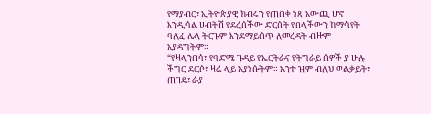የማያብር፣ ኢትዮጵያዊ ክብሩን የጠበቀ ነጻ አውጪ ሆኖ እንዲሳል ሀብትሽ የደረሰችው ድርሰት የበላችውን ከማሳየት ባለፈ ሌላ ትርጉም እንደማይሰጥ ለመረዳት ብዙም አያዳግትም።
“የዛላንበሳ፣ የባድሜ ጉዳይ የኤርትራና የትግራይ ሰዎች ያ ሁሉ ችግር ደርሶ፣ ዛሬ ላይ አያነሱትም። አንተ ዝም ብለህ ወልቃይት፣ ጠገዴ፣ ራያ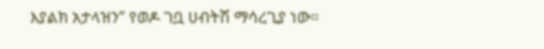እያልክ አታላዝን” የወዶ ገቧ ሀብትሽ ማሳረጊያ ነው።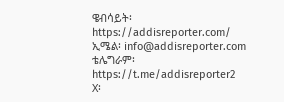ዌብሳይት፡ https://addisreporter.com/
ኢሜል፡ info@addisreporter.com
ቴሌግራም፡ https://t.me/addisreporter2
X፡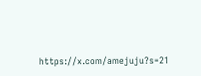https://x.com/amejuju?s=21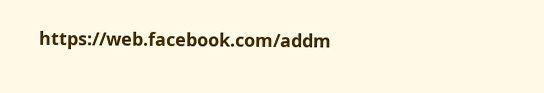https://web.facebook.com/addm